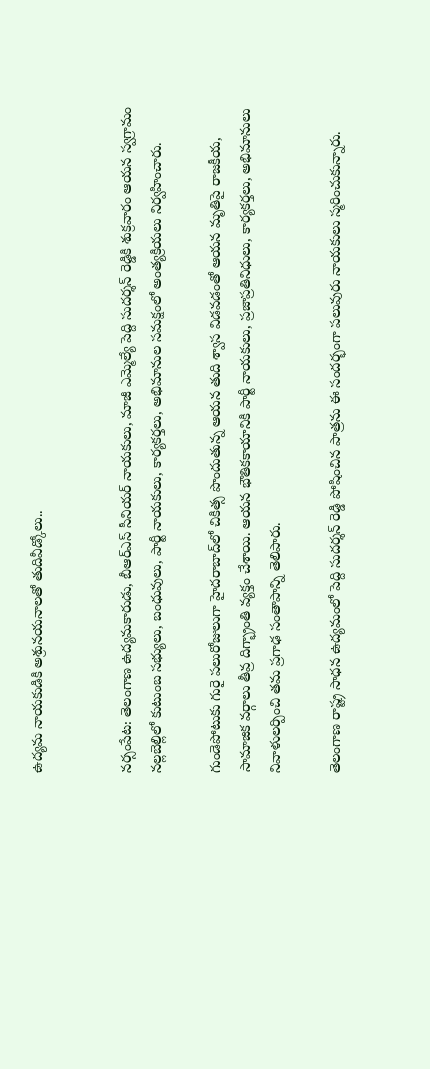ఉద్యమ నాయకుడికి అశ్రునయనాలతో తుదివీడ్కోలు..


నర్సంపేట: తెలంగాణ ఉద్యమకారుడు, బీఆర్ఎస్ సీనియర్ నాయకులు, మాజీ ఎమ్మెల్యే పెద్ది సుదర్శన్ రెడ్డికి శుక్రవారం ఆయన స్వగ్రామం నల్లబెల్లిలో కుటుంబ సభ్యులు, బంధువులు, పార్టీ నాయకులు, కార్యకర్తలు, అభిమానుల సమక్షంలో అంత్యక్రియలు నిర్వహించారు.

గుండెపోటుకు గురై పలురోజులుగా హైదరాబాద్‌లో చికిత్స పొందుతున్న ఆయన తుది శ్వాస విడవడంతో ఆయన మృతిపై రాజకీయ, సామాజిక వర్గాలు తీవ్ర దిగ్భ్రాంతి వ్యక్తం చేశాయి. ఆయన భౌతికకాయానికి పార్టీ నాయకులు, ప్రజాప్రతినిధులు, కార్యకర్తలు, అభిమానులు నివాళులర్పించి తమ ప్రగాఢ సంతాపాన్ని తెలిపారు.

తెలంగాణ రాష్ట్ర సాధన ఉద్యమంలో పెద్ది సుదర్శన్ రెడ్డి పోషించిన పాత్రను ఈ సందర్భంగా పలువురు నాయకులు స్మరించుకున్నారు.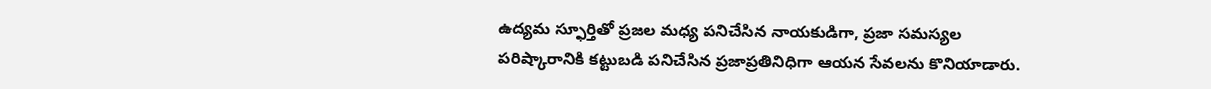ఉద్యమ స్ఫూర్తితో ప్రజల మధ్య పనిచేసిన నాయకుడిగా, ప్రజా సమస్యల పరిష్కారానికి కట్టుబడి పనిచేసిన ప్రజాప్రతినిధిగా ఆయన సేవలను కొనియాడారు.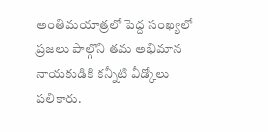అంతిమయాత్రలో పెద్ద సంఖ్యలో ప్రజలు పాల్గొని తమ అభిమాన నాయకుడికి కన్నీటి వీడ్కోలు పలికారు.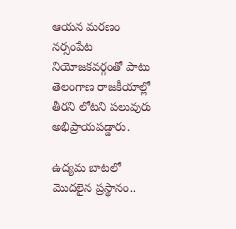ఆయన మరణం నర్సంపేట నియోజకవర్గంతో పాటు తెలంగాణ రాజకీయాల్లో తీరని లోటని పలువురు అభిప్రాయపడ్డారు.

ఉద్యమ బాటలో మొదలైన ప్రస్థానం..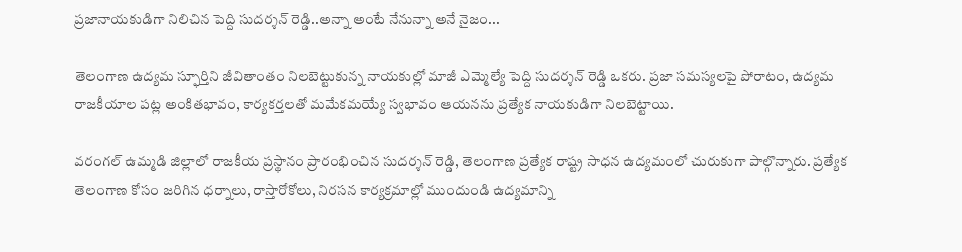ప్రజానాయకుడిగా నిలిచిన పెద్ది సుదర్శన్ రెడ్డి..అన్నా అంటే నేనున్నా అనే నైజం...

తెలంగాణ ఉద్యమ స్ఫూర్తిని జీవితాంతం నిలబెట్టుకున్న నాయకుల్లో మాజీ ఎమ్మెల్యే పెద్ది సుదర్శన్ రెడ్డి ఒకరు. ప్రజా సమస్యలపై పోరాటం, ఉద్యమ రాజకీయాల పట్ల అంకితభావం, కార్యకర్తలతో మమేకమయ్యే స్వభావం ఆయనను ప్రత్యేక నాయకుడిగా నిలబెట్టాయి.

వరంగల్ ఉమ్మడి జిల్లాలో రాజకీయ ప్రస్థానం ప్రారంభించిన సుదర్శన్ రెడ్డి, తెలంగాణ ప్రత్యేక రాష్ట్ర సాధన ఉద్యమంలో చురుకుగా పాల్గొన్నారు. ప్రత్యేక తెలంగాణ కోసం జరిగిన ధర్నాలు, రాస్తారోకోలు, నిరసన కార్యక్రమాల్లో ముందుండి ఉద్యమాన్ని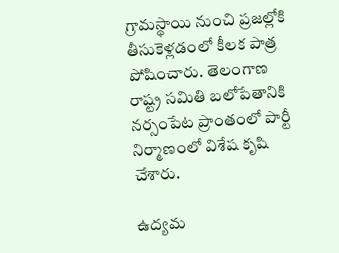గ్రామస్థాయి నుంచి ప్రజల్లోకి తీసుకెళ్లడంలో కీలక పాత్ర పోషించారు. తెలంగాణ రాష్ట్ర సమితి బలోపేతానికి నర్సంపేట ప్రాంతంలో పార్టీ నిర్మాణంలో విశేష కృషి చేశారు.

ఉద్యమ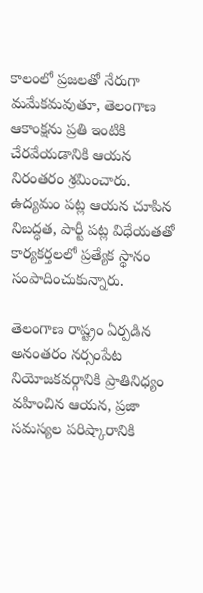కాలంలో ప్రజలతో నేరుగా మమేకమవుతూ, తెలంగాణ ఆకాంక్షను ప్రతి ఇంటికి చేరవేయడానికి ఆయన నిరంతరం శ్రమించారు. ఉద్యమం పట్ల ఆయన చూపిన నిబద్ధత, పార్టీ పట్ల విధేయతతో కార్యకర్తలలో ప్రత్యేక స్థానం సంపాదించుకున్నారు.

తెలంగాణ రాష్ట్రం ఏర్పడిన అనంతరం నర్సంపేట నియోజకవర్గానికి ప్రాతినిధ్యం వహించిన ఆయన, ప్రజా సమస్యల పరిష్కారానికి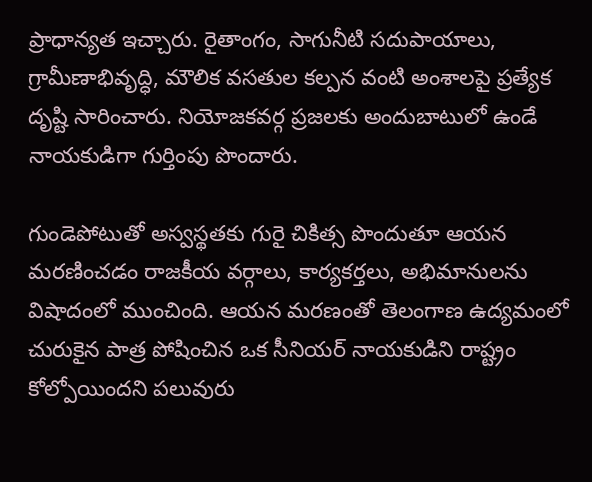ప్రాధాన్యత ఇచ్చారు. రైతాంగం, సాగునీటి సదుపాయాలు, గ్రామీణాభివృద్ధి, మౌలిక వసతుల కల్పన వంటి అంశాలపై ప్రత్యేక దృష్టి సారించారు. నియోజకవర్గ ప్రజలకు అందుబాటులో ఉండే నాయకుడిగా గుర్తింపు పొందారు.

గుండెపోటుతో అస్వస్థతకు గురై చికిత్స పొందుతూ ఆయన మరణించడం రాజకీయ వర్గాలు, కార్యకర్తలు, అభిమానులను విషాదంలో ముంచింది. ఆయన మరణంతో తెలంగాణ ఉద్యమంలో చురుకైన పాత్ర పోషించిన ఒక సీనియర్ నాయకుడిని రాష్ట్రం కోల్పోయిందని పలువురు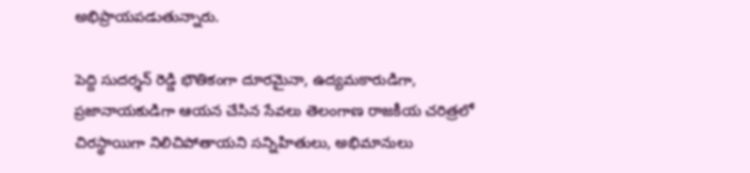అభిప్రాయపడుతున్నారు.

పెద్ది సుదర్శన్ రెడ్డి భౌతికంగా దూరమైనా, ఉద్యమకారుడిగా, ప్రజానాయకుడిగా ఆయన చేసిన సేవలు తెలంగాణ రాజకీయ చరిత్రలో చిరస్థాయిగా నిలిచిపోతాయని సన్నిహితులు, అభిమానులు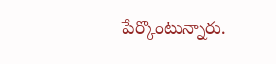పేర్కొంటున్నారు.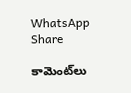WhatsApp Share

కామెంట్‌లు